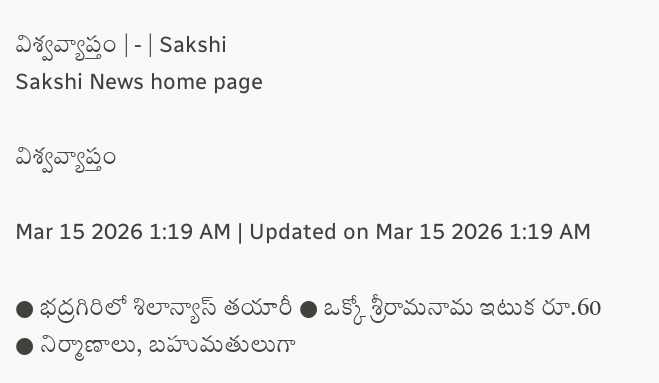విశ్వవ్యాప్తం | - | Sakshi
Sakshi News home page

విశ్వవ్యాప్తం

Mar 15 2026 1:19 AM | Updated on Mar 15 2026 1:19 AM

● భద్రగిరిలో శిలాన్యాస్‌ తయారీ ● ఒక్కో శ్రీరామనామ ఇటుక రూ.60 ● నిర్మాణాలు, బహుమతులుగా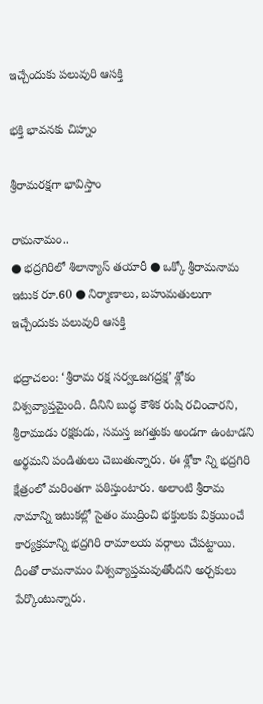ఇచ్చేందుకు పలువురి ఆసక్తి

భక్తి భావనకు చిహ్నం

శ్రీరామరక్షగా భావిస్తాం

రామనామం..
● భద్రగిరిలో శిలాన్యాస్‌ తయారీ ● ఒక్కో శ్రీరామనామ ఇటుక రూ.60 ● నిర్మాణాలు, బహుమతులుగా ఇచ్చేందుకు పలువురి ఆసక్తి

భద్రాచలం: ‘శ్రీరామ రక్ష సర్వఽజగద్రక్ష’ శ్లోకం విశ్వవ్యాప్తమైంది. దీనిని బుద్ధ కౌశిక రుషి రచించారని, శ్రీరాముడు రక్షకుడు, సమస్త జగత్తుకు అండగా ఉంటాడని అర్థమని పండితులు చెబుతున్నారు. ఈ శ్లోకా న్ని భద్రగిరి క్షేత్రంలో మరింతగా పఠిస్తుంటారు. అలాంటి శ్రీరామ నామాన్ని ఇటుకల్లో సైతం ముద్రించి భక్తులకు విక్రయించే కార్యక్రమాన్ని భద్రగిరి రామాలయ వర్గాలు చేపట్టాయి. దీంతో రామనామం విశ్వవ్యాప్తమవుతోందని అర్చకులు పేర్కొంటున్నారు.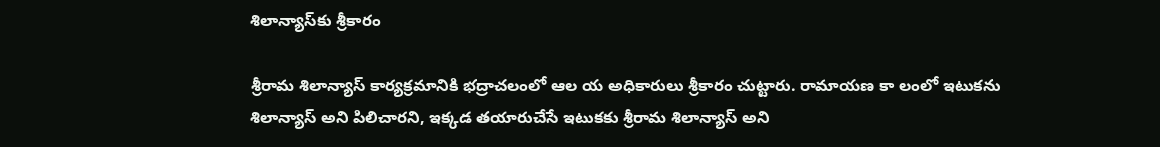శిలాన్యాస్‌కు శ్రీకారం

శ్రీరామ శిలాన్యాస్‌ కార్యక్రమానికి భద్రాచలంలో ఆల య అధికారులు శ్రీకారం చుట్టారు. రామాయణ కా లంలో ఇటుకను శిలాన్యాస్‌ అని పిలిచారని, ఇక్కడ తయారుచేసే ఇటుకకు శ్రీరామ శిలాన్యాస్‌ అని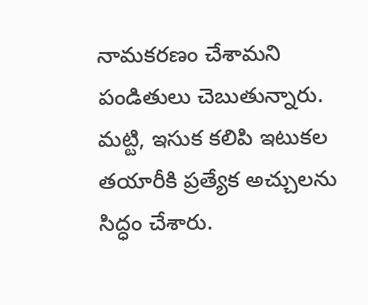నామకరణం చేశామని పండితులు చెబుతున్నారు. మట్టి, ఇసుక కలిపి ఇటుకల తయారీకి ప్రత్యేక అచ్చులను సిద్ధం చేశారు.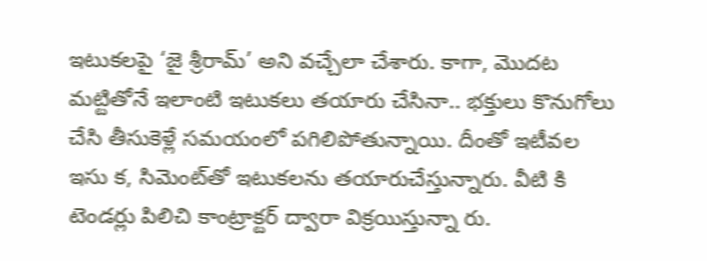ఇటుకలపై ‘జై శ్రీరామ్‌’ అని వచ్చేలా చేశారు. కాగా, మొదట మట్టితోనే ఇలాంటి ఇటుకలు తయారు చేసినా.. భక్తులు కొనుగోలు చేసి తీసుకెళ్లే సమయంలో పగిలిపోతున్నాయి. దీంతో ఇటీవల ఇసు క, సిమెంట్‌తో ఇటుకలను తయారుచేస్తున్నారు. వీటి కి టెండర్లు పిలిచి కాంట్రాక్టర్‌ ద్వారా విక్రయిస్తున్నా రు.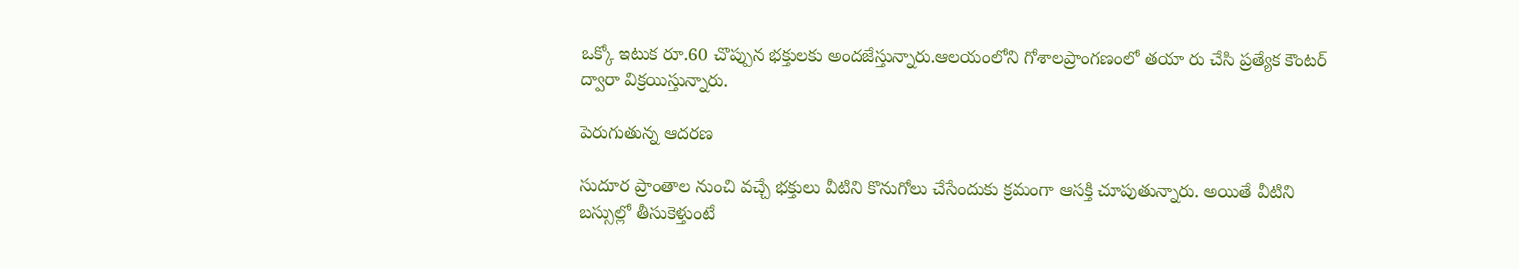ఒక్కో ఇటుక రూ.60 చొప్పున భక్తులకు అందజేస్తున్నారు.ఆలయంలోని గోశాలప్రాంగణంలో తయా రు చేసి ప్రత్యేక కౌంటర్‌ ద్వారా విక్రయిస్తున్నారు.

పెరుగుతున్న ఆదరణ

సుదూర ప్రాంతాల నుంచి వచ్చే భక్తులు వీటిని కొనుగోలు చేసేందుకు క్రమంగా ఆసక్తి చూపుతున్నారు. అయితే వీటిని బస్సుల్లో తీసుకెళ్తుంటే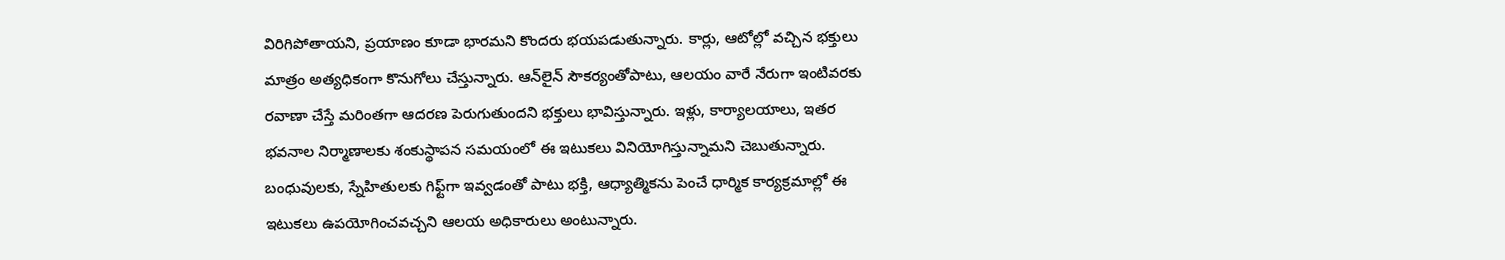విరిగిపోతాయని, ప్రయాణం కూడా భారమని కొందరు భయపడుతున్నారు. కార్లు, ఆటోల్లో వచ్చిన భక్తులు మాత్రం అత్యధికంగా కొనుగోలు చేస్తున్నారు. ఆన్‌లైన్‌ సౌకర్యంతోపాటు, ఆలయం వారే నేరుగా ఇంటివరకు రవాణా చేస్తే మరింతగా ఆదరణ పెరుగుతుందని భక్తులు భావిస్తున్నారు. ఇళ్లు, కార్యాలయాలు, ఇతర భవనాల నిర్మాణాలకు శంకుస్థాపన సమయంలో ఈ ఇటుకలు వినియోగిస్తున్నామని చెబుతున్నారు. బంధువులకు, స్నేహితులకు గిఫ్ట్‌గా ఇవ్వడంతో పాటు భక్తి, ఆధ్యాత్మికను పెంచే ధార్మిక కార్యక్రమాల్లో ఈ ఇటుకలు ఉపయోగించవచ్చని ఆలయ అధికారులు అంటున్నారు.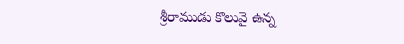శ్రీరాముడు కొలువై ఉన్న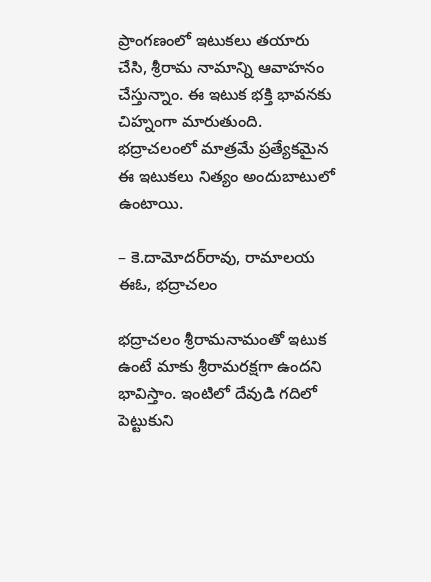ప్రాంగణంలో ఇటుకలు తయారు చేసి, శ్రీరామ నామాన్ని ఆవాహనం చేస్తున్నాం. ఈ ఇటుక భక్తి భావనకు చిహ్నంగా మారుతుంది. భద్రాచలంలో మాత్రమే ప్రత్యేకమైన ఈ ఇటుకలు నిత్యం అందుబాటులో ఉంటాయి.

– కె.దామోదర్‌రావు, రామాలయ ఈఓ, భద్రాచలం

భద్రాచలం శ్రీరామనామంతో ఇటుక ఉంటే మాకు శ్రీరామరక్షగా ఉందని భావిస్తాం. ఇంటిలో దేవుడి గదిలో పెట్టుకుని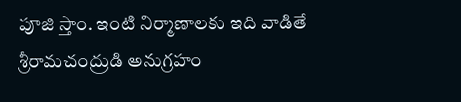పూజి స్తాం. ఇంటి నిర్మాణాలకు ఇది వాడితే శ్రీరామచంద్రుడి అనుగ్రహం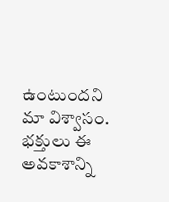ఉంటుందని మా విశ్వాసం. భక్తులు ఈ అవకాశాన్ని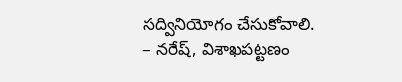సద్వినియోగం చేసుకోవాలి. – నరేష్‌, విశాఖపట్టణం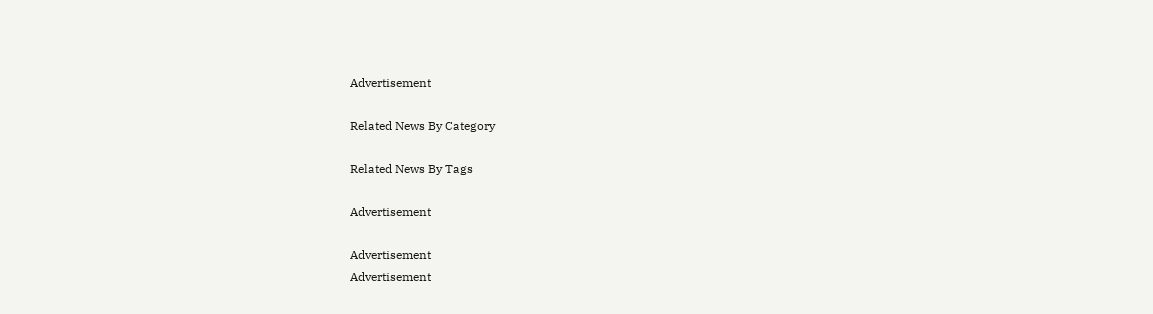Advertisement

Related News By Category

Related News By Tags

Advertisement

Advertisement
Advertisement